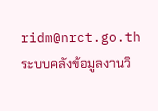ridm@nrct.go.th   ระบบคลังข้อมูลงานวิ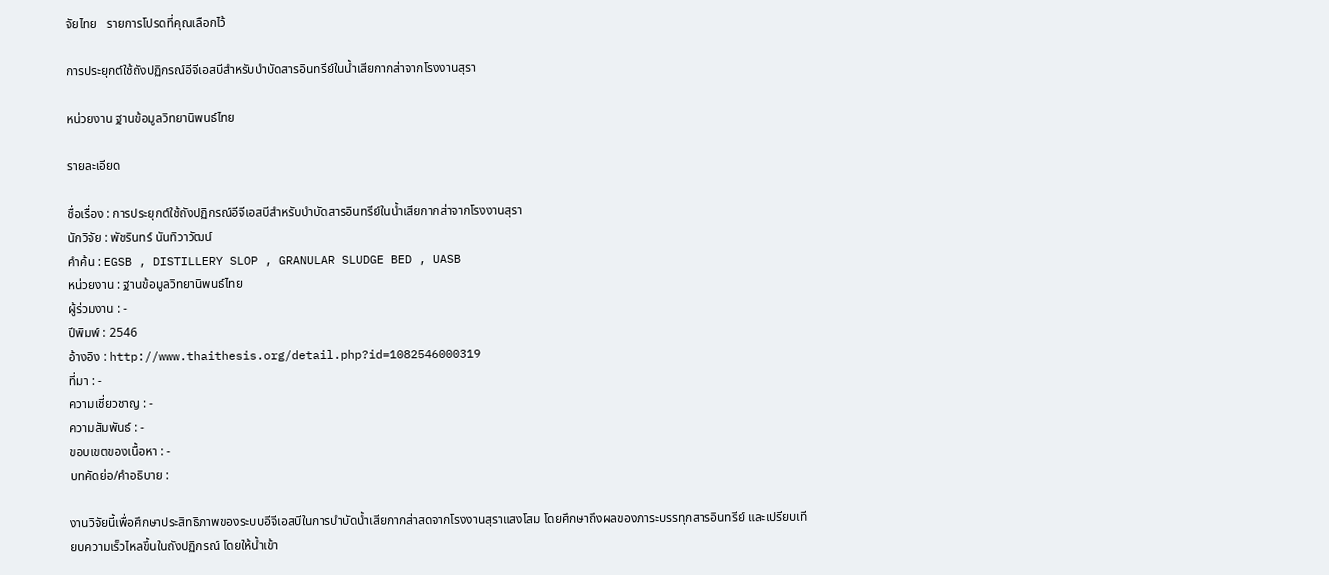จัยไทย   รายการโปรดที่คุณเลือกไว้

การประยุกต์ใช้ถังปฏิกรณ์อีจีเอสบีสำหรับบำบัดสารอินทรีย์ในน้ำเสียกากส่าจากโรงงานสุรา

หน่วยงาน ฐานข้อมูลวิทยานิพนธ์ไทย

รายละเอียด

ชื่อเรื่อง : การประยุกต์ใช้ถังปฏิกรณ์อีจีเอสบีสำหรับบำบัดสารอินทรีย์ในน้ำเสียกากส่าจากโรงงานสุรา
นักวิจัย : พัชรินทร์ นันทิวาวัฒน์
คำค้น : EGSB , DISTILLERY SLOP , GRANULAR SLUDGE BED , UASB
หน่วยงาน : ฐานข้อมูลวิทยานิพนธ์ไทย
ผู้ร่วมงาน : -
ปีพิมพ์ : 2546
อ้างอิง : http://www.thaithesis.org/detail.php?id=1082546000319
ที่มา : -
ความเชี่ยวชาญ : -
ความสัมพันธ์ : -
ขอบเขตของเนื้อหา : -
บทคัดย่อ/คำอธิบาย :

งานวิจัยนี้เพื่อศึกษาประสิทธิภาพของระบบอีจีเอสบีในการบำบัดน้ำเสียกากส่าสดจากโรงงานสุราแสงโสม โดยศึกษาถึงผลของภาระบรรทุกสารอินทรีย์ และเปรียบเทียบความเร็วไหลขึ้นในถังปฏิกรณ์ โดยให้น้ำเข้า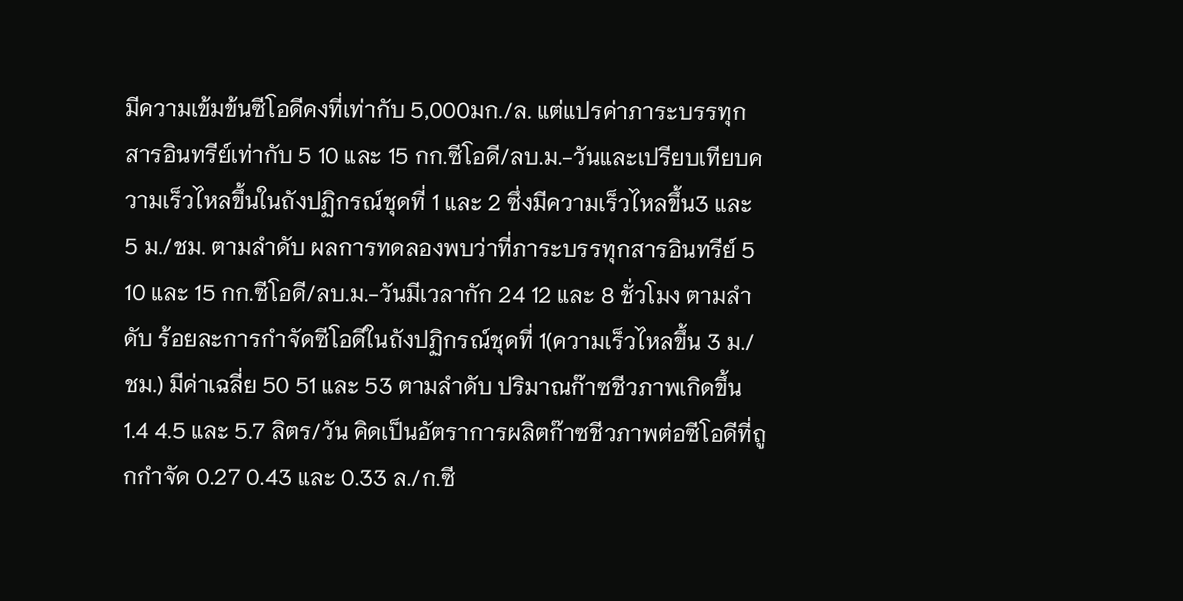มีความเข้มข้นซีโอดีคงที่เท่ากับ 5,000มก./ล. แต่แปรค่าภาระบรรทุกสารอินทรีย์เท่ากับ 5 10 และ 15 กก.ซีโอดี/ลบ.ม.-วันและเปรียบเทียบความเร็วไหลขึ้นในถังปฏิกรณ์ชุดที่ 1 และ 2 ซึ่งมีความเร็วไหลขึ้น3 และ 5 ม./ชม. ตามลำดับ ผลการทดลองพบว่าที่ภาระบรรทุกสารอินทรีย์ 5 10 และ 15 กก.ซีโอดี/ลบ.ม.-วันมีเวลากัก 24 12 และ 8 ชั่วโมง ตามลำดับ ร้อยละการกำจัดซีโอดีในถังปฏิกรณ์ชุดที่ 1(ความเร็วไหลขึ้น 3 ม./ชม.) มีค่าเฉลี่ย 50 51 และ 53 ตามลำดับ ปริมาณก๊าซชีวภาพเกิดขึ้น 1.4 4.5 และ 5.7 ลิตร/วัน คิดเป็นอัตราการผลิตก๊าซชีวภาพต่อซีโอดีที่ถูกกำจัด 0.27 0.43 และ 0.33 ล./ก.ซี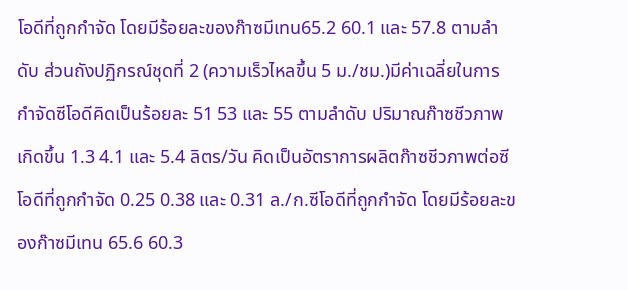โอดีที่ถูกกำจัด โดยมีร้อยละของก๊าซมีเทน65.2 60.1 และ 57.8 ตามลำดับ ส่วนถังปฏิกรณ์ชุดที่ 2 (ความเร็วไหลขึ้น 5 ม./ชม.)มีค่าเฉลี่ยในการกำจัดซีโอดีคิดเป็นร้อยละ 51 53 และ 55 ตามลำดับ ปริมาณก๊าซชีวภาพเกิดขึ้น 1.3 4.1 และ 5.4 ลิตร/วัน คิดเป็นอัตราการผลิตก๊าซชีวภาพต่อซีโอดีที่ถูกกำจัด 0.25 0.38 และ 0.31 ล./ก.ซีโอดีที่ถูกกำจัด โดยมีร้อยละของก๊าซมีเทน 65.6 60.3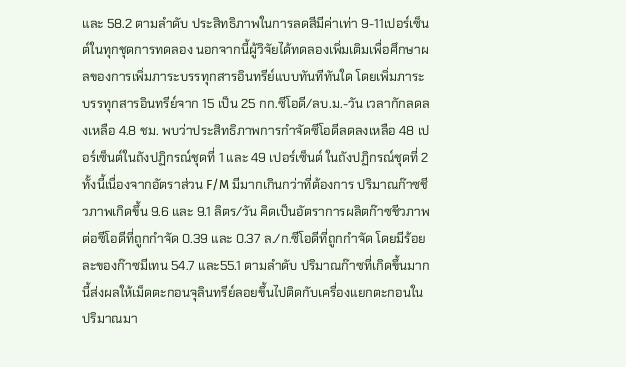และ 58.2 ตามลำดับ ประสิทธิภาพในการลดสีมีค่าเท่า 9-11เปอร์เซ็นต์ในทุกชุดการทดลอง นอกจากนี้ผู้วิจัยได้ทดลองเพิ่มเติมเพื่อศึกษาผลของการเพิ่มภาระบรรทุกสารอินทรีย์แบบทันทีทันใด โดยเพิ่มภาระบรรทุกสารอินทรีย์จาก 15 เป็น 25 กก.ซีโอดี/ลบ.ม.-วัน เวลากักลดลงเหลือ 4.8 ชม. พบว่าประสิทธิภาพการกำจัดซีโอดีลดลงเหลือ 48 เปอร์เซ็นต์ในถังปฏิกรณ์ชุดที่ 1 และ 49 เปอร์เซ็นต์ ในถังปฏิกรณ์ชุดที่ 2 ทั้งนี้เนื่องจากอัตราส่วน F/M มีมากเกินกว่าที่ต้องการ ปริมาณก๊าซชีวภาพเกิดขึ้น 9.6 และ 9.1 ลิตร/วัน คิดเป็นอัตราการผลิตก๊าซชีวภาพต่อซีโอดีที่ถูกกำจัด 0.39 และ 0.37 ล./ก.ซีโอดีที่ถูกกำจัด โดยมีร้อยละของก๊าซมีเทน 54.7 และ55.1 ตามลำดับ ปริมาณก๊าซที่เกิดขึ้นมากนี้ส่งผลให้เม็ดตะกอนจุลินทรีย์ลอยขึ้นไปติดกับเครื่องแยกตะกอนในปริมาณมา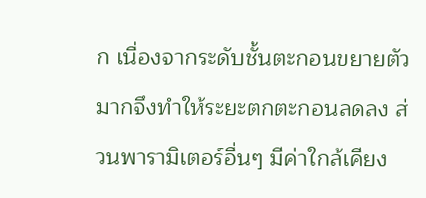ก เนื่องจากระดับชั้นตะกอนขยายตัวมากจึงทำให้ระยะตกตะกอนลดลง ส่วนพารามิเตอร์อื่นๆ มีค่าใกล้เคียง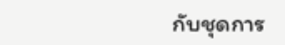กับชุดการ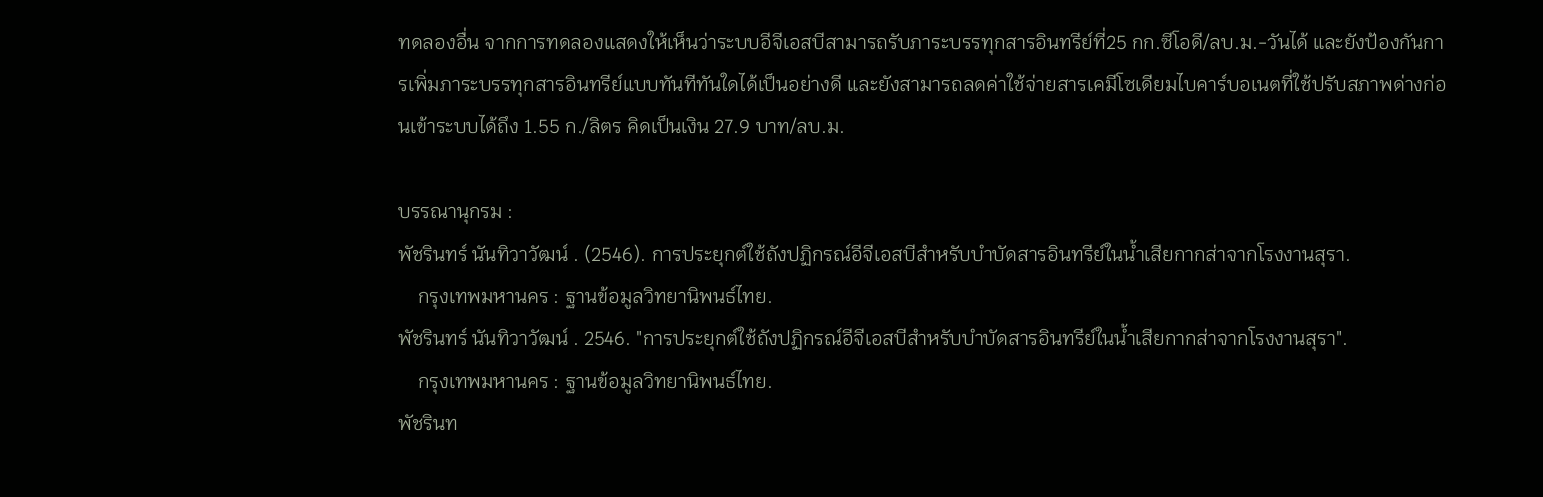ทดลองอื่น จากการทดลองแสดงให้เห็นว่าระบบอีจีเอสบีสามารถรับภาระบรรทุกสารอินทรีย์ที่25 กก.ซีโอดี/ลบ.ม.-วันได้ และยังป้องกันการเพิ่มภาระบรรทุกสารอินทรีย์แบบทันทีทันใดได้เป็นอย่างดี และยังสามารถลดค่าใช้จ่ายสารเคมีโซเดียมไบคาร์บอเนตที่ใช้ปรับสภาพด่างก่อนเข้าระบบได้ถึง 1.55 ก./ลิตร คิดเป็นเงิน 27.9 บาท/ลบ.ม.

บรรณานุกรม :
พัชรินทร์ นันทิวาวัฒน์ . (2546). การประยุกต์ใช้ถังปฏิกรณ์อีจีเอสบีสำหรับบำบัดสารอินทรีย์ในน้ำเสียกากส่าจากโรงงานสุรา.
    กรุงเทพมหานคร : ฐานข้อมูลวิทยานิพนธ์ไทย.
พัชรินทร์ นันทิวาวัฒน์ . 2546. "การประยุกต์ใช้ถังปฏิกรณ์อีจีเอสบีสำหรับบำบัดสารอินทรีย์ในน้ำเสียกากส่าจากโรงงานสุรา".
    กรุงเทพมหานคร : ฐานข้อมูลวิทยานิพนธ์ไทย.
พัชรินท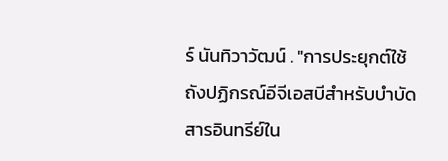ร์ นันทิวาวัฒน์ . "การประยุกต์ใช้ถังปฏิกรณ์อีจีเอสบีสำหรับบำบัดสารอินทรีย์ใน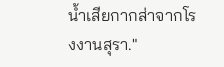น้ำเสียกากส่าจากโรงงานสุรา."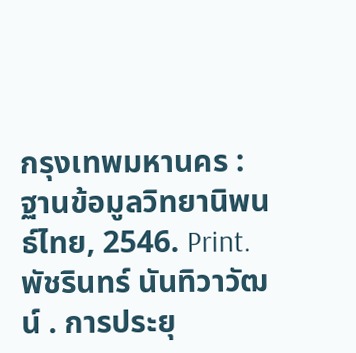กรุงเทพมหานคร : ฐานข้อมูลวิทยานิพนธ์ไทย, 2546. Print.
พัชรินทร์ นันทิวาวัฒน์ . การประยุ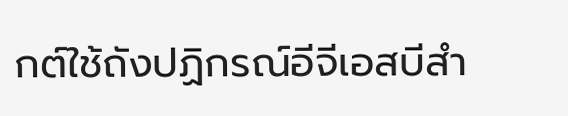กต์ใช้ถังปฏิกรณ์อีจีเอสบีสำ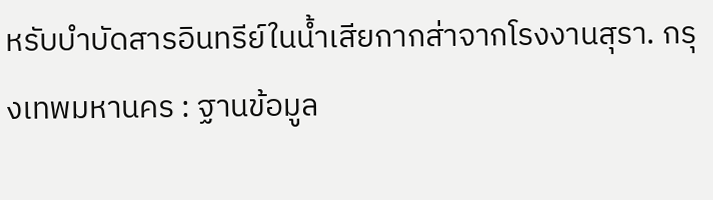หรับบำบัดสารอินทรีย์ในน้ำเสียกากส่าจากโรงงานสุรา. กรุงเทพมหานคร : ฐานข้อมูล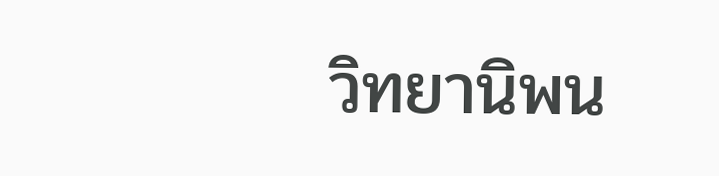วิทยานิพน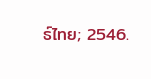ธ์ไทย; 2546.